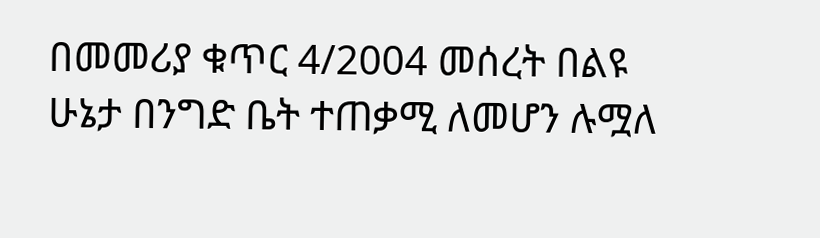በመመሪያ ቁጥር 4/2004 መሰረት በልዩ ሁኔታ በንግድ ቤት ተጠቃሚ ለመሆን ሉሟለ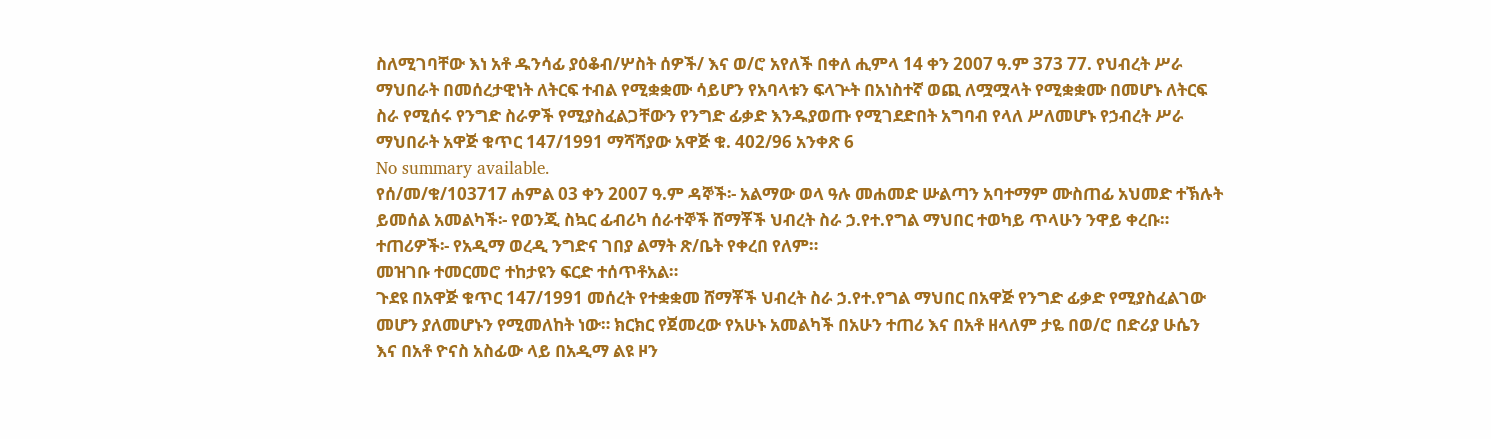ስለሚገባቸው እነ አቶ ዱንሳፊ ያዕቆብ/ሦስት ሰዎች/ እና ወ/ሮ አየለች በቀለ ሒምላ 14 ቀን 2007 ዓ.ም 373 77. የህብረት ሥራ ማህበራት በመሰረታዊነት ለትርፍ ተብል የሚቋቋሙ ሳይሆን የአባላቱን ፍላጕት በአነስተኛ ወጪ ለሟሟላት የሚቋቋሙ በመሆኑ ለትርፍ ስራ የሚሰሩ የንግድ ስራዎች የሚያስፈልጋቸውን የንግድ ፊቃድ እንዱያወጡ የሚገደድበት አግባብ የላለ ሥለመሆኑ የኃብረት ሥራ ማህበራት አዋጅ ቁጥር 147/1991 ማሻሻያው አዋጅ ቁ. 402/96 አንቀጽ 6
No summary available.
የሰ/መ/ቁ/103717 ሐምል 03 ቀን 2007 ዓ.ም ዳኞች፡- አልማው ወላ ዓሉ መሐመድ ሡልጣን አባተማም ሙስጠፊ አህመድ ተኽሉት ይመሰል አመልካች፡- የወንጂ ስኳር ፊብሪካ ሰራተኞች ሸማቾች ህብረት ስራ ኃ.የተ.የግል ማህበር ተወካይ ጥላሁን ንዋይ ቀረቡ።
ተጠሪዎች፡- የአዲማ ወረዲ ንግድና ገበያ ልማት ጽ/ቤት የቀረበ የለም።
መዝገቡ ተመርመሮ ተከታዩን ፍርድ ተሰጥቶአል።
ጉደዩ በአዋጅ ቁጥር 147/1991 መሰረት የተቋቋመ ሸማቾች ህብረት ስራ ኃ.የተ.የግል ማህበር በአዋጅ የንግድ ፊቃድ የሚያስፈልገው መሆን ያለመሆኑን የሚመለከት ነው። ክርክር የጀመረው የአሁኑ አመልካች በአሁን ተጠሪ እና በአቶ ዘላለም ታዬ በወ/ሮ በድሪያ ሁሴን እና በአቶ ዮናስ አስፊው ላይ በአዲማ ልዩ ዞን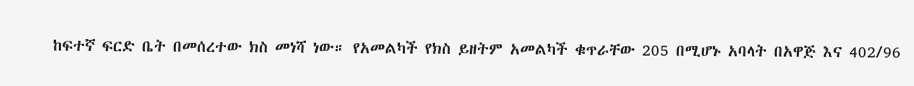ከፍተኛ ፍርድ ቤት በመሰረተው ክስ መነሻ ነው። የአመልካች የክስ ይዘትም አመልካች ቁጥራቸው 205 በሚሆኑ አባላት በአዋጅ እና 402/96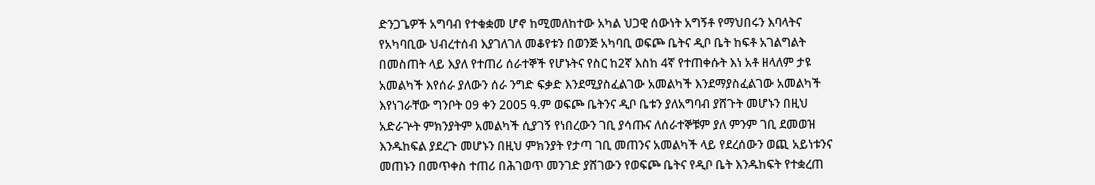ድንጋጌዎች አግባብ የተቁቋመ ሆኖ ከሚመለከተው አካል ህጋዊ ሰውነት አግኝቶ የማህበሩን እባላትና የአካባቢው ህብረተሰብ እያገለገለ መቆየቱን በወንጅ አካባቢ ወፍጮ ቤትና ዲቦ ቤት ከፍቶ አገልግልት በመስጠት ላይ እያለ የተጠሪ ሰራተኞች የሆኑትና የስር ከ2ኛ እስከ 4ኛ የተጠቀሱት እነ አቶ ዘላለም ታዩ አመልካች እየሰራ ያለውን ሰራ ንግድ ፍቃድ እንደሚያስፈልገው አመልካች እንደማያስፈልገው አመልካች እየነገራቸው ግንቦት 09 ቀን 2005 ዓ.ም ወፍጮ ቤትንና ዲቦ ቤቱን ያለአግባብ ያሸጉት መሆኑን በዚህ አድራጕት ምክንያትም አመልካች ሲያገኝ የነበረውን ገቢ ያሳጡና ለሰራተኞቹም ያለ ምንም ገቢ ደመወዝ እንዱከፍል ያደረጉ መሆኑን በዚህ ምክንያት የታጣ ገቢ መጠንና አመልካች ላይ የደረሰውን ወጪ አይነቱንና መጠኑን በመጥቀስ ተጠሪ በሕገወጥ መንገድ ያሸገውን የወፍጮ ቤትና የዲቦ ቤት እንዱከፍት የተቋረጠ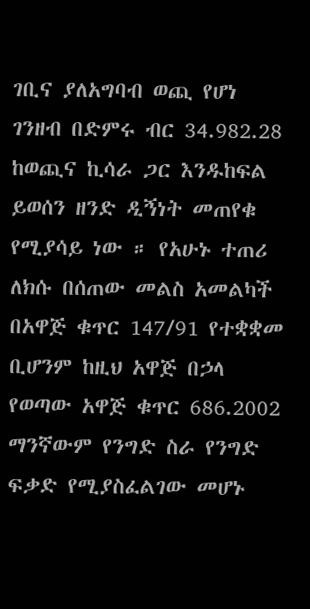ገቢና ያለአግባብ ወጪ የሆነ ገንዘብ በድምሩ ብር 34.982.28 ከወጪና ኪሳራ ጋር እንዱከፍል ይወሰን ዘንድ ዲኝነት መጠየቁ የሚያሳይ ነው ። የአሁኑ ተጠሪ ለክሱ በሰጠው መልስ አመልካች በአዋጅ ቁጥር 147/91 የተቋቋመ ቢሆንም ከዚህ አዋጅ በኃላ የወጣው አዋጅ ቁጥር 686.2002 ማንኛውም የንግድ ስራ የንግድ ፍቃድ የሚያስፈልገው መሆኑ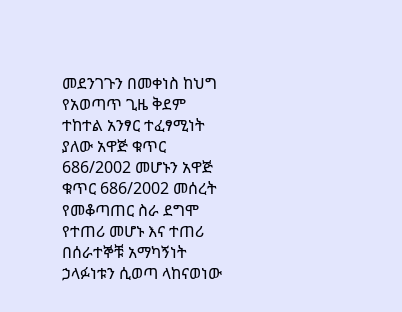መደንገጉን በመቀነስ ከህግ የአወጣጥ ጊዜ ቅደም ተከተል አንፃር ተፈፃሚነት ያለው አዋጅ ቁጥር 686/2002 መሆኑን አዋጅ ቁጥር 686/2002 መሰረት የመቆጣጠር ስራ ደግሞ የተጠሪ መሆኑ እና ተጠሪ በሰራተኞቹ አማካኝነት ኃላፉነቱን ሲወጣ ላከናወነው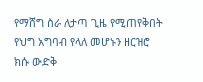የማሸግ ስራ ለታጣ ጊዜ የሚጠየቅበት የህግ አግባብ የላለ መሆኑን ዘርዝሮ ክሱ ውድቅ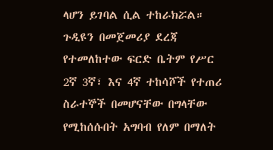ላሆን ይገባል ሲል ተከራክሯል። ጉዲዩን በመጀመሪያ ደረጃ የተመለከተው ፍርድ ቤትም የሥር 2ኛ 3ኛ፣ እና 4ኛ ተከሳሾች የተጠሪ ስራተኞች በመሆናቸው በግላቸው የሚከሰሱበት አግባብ የለም በማለት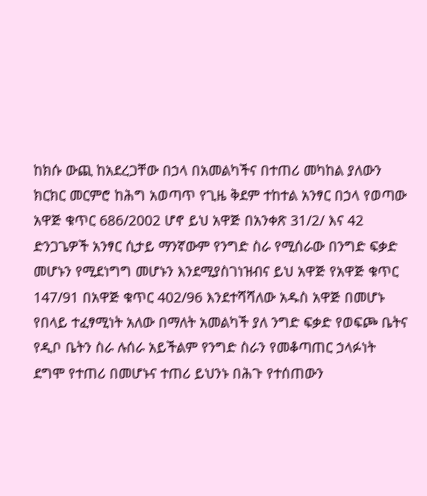ከክሱ ውጪ ከአደረጋቸው በኃላ በአመልካችና በተጠሪ መካከል ያለውን ክርክር መርምሮ ከሕግ አወጣጥ የጊዜ ቅደም ተከተል አንፃር በኃላ የወጣው አዋጅ ቁጥር 686/2002 ሆኖ ይህ አዋጅ በአንቀጽ 31/2/ እና 42 ድንጋጌዎች አንፃር ሲታይ ማንኛውም የንግድ ስራ የሚሰራው በንግድ ፍቃድ መሆኑን የሚደነግግ መሆኑን እንደሚያስገነዝብና ይህ አዋጅ የአዋጅ ቁጥር 147/91 በአዋጅ ቁጥር 402/96 እንደተሻሻለው አዱስ አዋጅ በመሆኑ የበላይ ተፈፃሚነት አለው በማለት አመልካች ያለ ንግድ ፍቃድ የወፍጮ ቤትና የዲቦ ቤትን ስራ ሉሰራ አይችልም የንግድ ስራን የመቆጣጠር ኃላፉነት ደግሞ የተጠሪ በመሆኑና ተጠሪ ይህንኑ በሕጉ የተሰጠውን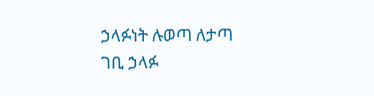ኃላፉነት ሉወጣ ለታጣ ገቢ ኃላፉ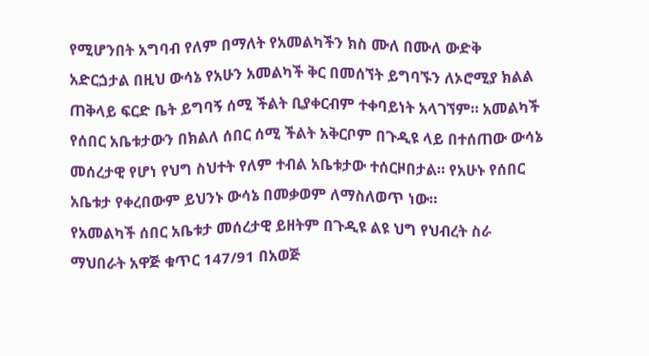የሚሆንበት አግባብ የለም በማለት የአመልካችን ክስ ሙለ በሙለ ውድቅ አድርጏታል በዚህ ውሳኔ የአሁን አመልካች ቅር በመሰኘት ይግባኙን ለኦሮሚያ ክልል ጠቅላይ ፍርድ ቤት ይግባኝ ሰሚ ችልት ቢያቀርብም ተቀባይነት አላገኘም። አመልካች የሰበር አቤቱታውን በክልለ ሰበር ሰሚ ችልት አቅርቦም በጉዲዩ ላይ በተሰጠው ውሳኔ መሰረታዊ የሆነ የህግ ስህተት የለም ተብል አቤቱታው ተሰርዞበታል። የአሁኑ የሰበር አቤቱታ የቀረበውም ይህንኑ ውሳኔ በመቃወም ለማስለወጥ ነው።
የአመልካች ሰበር አቤቱታ መሰረታዊ ይዘትም በጉዲዩ ልዩ ህግ የህብረት ስራ ማህበራት አዋጅ ቁጥር 147/91 በአወጅ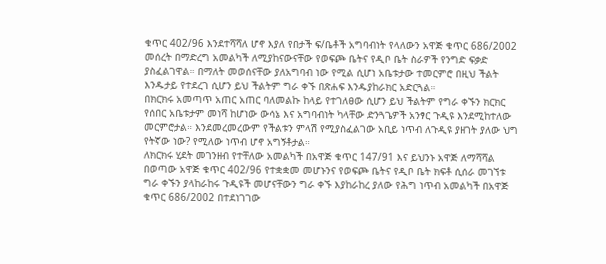ቁጥር 402/96 እንደተሻሻለ ሆኖ እያለ የበታች ፍ/ቤቶች አግባብነት የላለውን አዋጅ ቁጥር 686/2002 መሰረት በማድረግ አመልካች ለሚያከናውናቸው የወፍጮ ቤትና የዲቦ ቤት ስራዎች የንግድ ፍቃድ ያስፈልገዋል። በማለት መወሰናቸው ያለአግባብ ነው የሚል ሲሆነ አቤቱታው ተመርምሮ በዚህ ችልት እንዱታይ የተደረገ ሲሆን ይህ ችልትም ግራ ቀኙ በጽሐፍ እንዱያከራክር አድርጓል።
በክርክሩ አመጣጥ አጠር አጠር ባለመልኩ ከላይ የተገለፀው ሲሆን ይህ ችልትም የግራ ቀኙን ክርክር የሰበር አቤቱታም መነሻ ከሆነው ውሳኔ እና አግባብነት ካላቸው ድንጓጌዎች አንፃር ጉዲዩ እንደሚከተለው መርምሮታል። እንደመረመረውም የችልቱን ምላሽ የሚያስፈልገው አቢይ ነጥብ ለጉዲዩ ያዘገት ያለው ህግ የትኛው ነው? የሚለው ነጥብ ሆኖ አግኝቶታል።
ለክርክሩ ሂደት መገንዘብ የተቸለው አመልካች በአዋጅ ቁጥር 147/91 እና ይህንኑ አዋጅ ለማሻሻል በወጣው አዋጅ ቁጥር 402/96 የተቋቋመ መሆኑንና የወፍጮ ቤትና የዲቦ ቤት ክፍቶ ሲሰራ መገኘቱ ግራ ቀኙን ያላከራከሩ ጉዲዩች መሆናቸውን ግራ ቀኙ እያከራከረ ያለው የሕግ ነጥብ አመልካች በአዋጅ ቁጥር 686/2002 በተደነገገው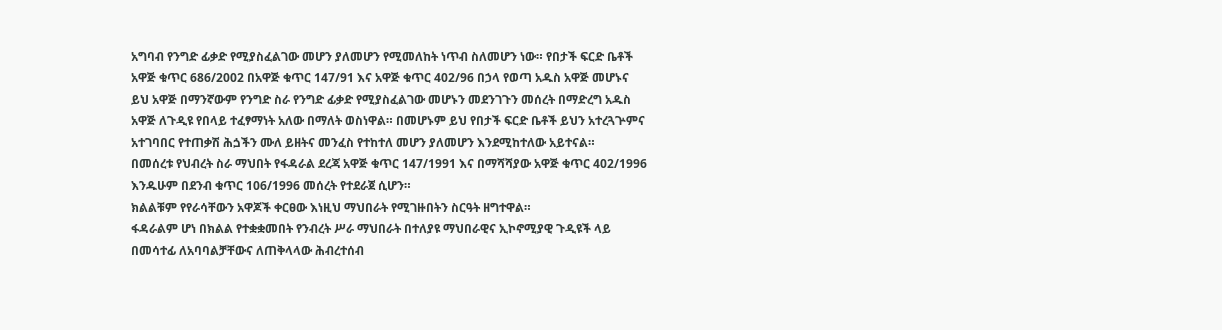አግባብ የንግድ ፊቃድ የሚያስፈልገው መሆን ያለመሆን የሚመለከት ነጥብ ስለመሆን ነው። የበታች ፍርድ ቤቶች አዋጅ ቁጥር 686/2002 በአዋጅ ቁጥር 147/91 እና አዋጅ ቁጥር 402/96 በኃላ የወጣ አዱስ አዋጅ መሆኑና ይህ አዋጅ በማንኛውም የንግድ ስራ የንግድ ፊቃድ የሚያስፈልገው መሆኑን መደንገጉን መሰረት በማድረግ አዱስ አዋጅ ለጉዲዩ የበላይ ተፈፃማነት አለው በማለት ወስነዋል። በመሆኑም ይህ የበታች ፍርድ ቤቶች ይህን አተረጓጕምና አተገባበር የተጠቃሽ ሕጏችን ሙለ ይዘትና መንፈስ የተከተለ መሆን ያለመሆን እንደሚከተለው አይተናል።
በመሰረቱ የህብረት ስራ ማህበት የፋዳራል ደረጃ አዋጅ ቁጥር 147/1991 እና በማሻሻያው አዋጅ ቁጥር 402/1996 እንዱሁም በደንብ ቁጥር 106/1996 መሰረት የተደራጀ ሲሆን።
ክልልቹም የየራሳቸውን አዋጆች ቀርፀው እነዚህ ማህበራት የሚገዙበትን ስርዓት ዘግተዋል።
ፋዳራልም ሆነ በክልል የተቋቋመበት የንብረት ሥራ ማህበራት በተለያዩ ማህበራዊና ኢኮኖሚያዊ ጉዲዩች ላይ በመሳተፊ ለአባባልቻቸውና ለጠቅላላው ሕብረተሰብ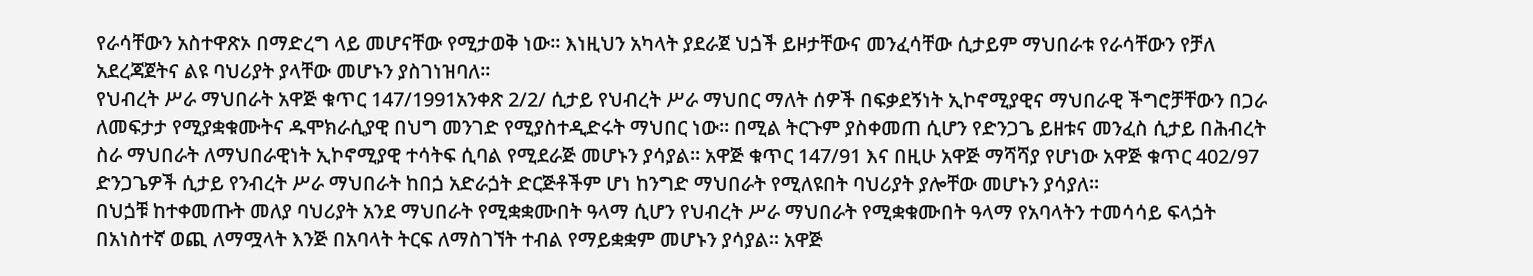የራሳቸውን አስተዋጽኦ በማድረግ ላይ መሆናቸው የሚታወቅ ነው። እነዚህን አካላት ያደራጀ ህጏች ይዞታቸውና መንፈሳቸው ሲታይም ማህበራቱ የራሳቸውን የቻለ አደረጃጀትና ልዩ ባህሪያት ያላቸው መሆኑን ያስገነዝባለ።
የህብረት ሥራ ማህበራት አዋጅ ቁጥር 147/1991አንቀጽ 2/2/ ሲታይ የህብረት ሥራ ማህበር ማለት ሰዎች በፍቃደኝነት ኢኮኖሚያዊና ማህበራዊ ችግሮቻቸውን በጋራ ለመፍታታ የሚያቋቁሙትና ዱሞክራሲያዊ በህግ መንገድ የሚያስተዲድሩት ማህበር ነው። በሚል ትርጉም ያስቀመጠ ሲሆን የድንጋጌ ይዘቱና መንፈስ ሲታይ በሕብረት ስራ ማህበራት ለማህበራዊነት ኢኮኖሚያዊ ተሳትፍ ሲባል የሚደራጅ መሆኑን ያሳያል። አዋጅ ቁጥር 147/91 እና በዚሁ አዋጅ ማሻሻያ የሆነው አዋጅ ቁጥር 402/97 ድንጋጌዎች ሲታይ የንብረት ሥራ ማህበራት ከበጏ አድራጏት ድርጅቶችም ሆነ ከንግድ ማህበራት የሚለዩበት ባህሪያት ያሎቸው መሆኑን ያሳያለ።
በህጏቹ ከተቀመጡት መለያ ባህሪያት አንደ ማህበራት የሚቋቋሙበት ዓላማ ሲሆን የህብረት ሥራ ማህበራት የሚቋቁሙበት ዓላማ የአባላትን ተመሳሳይ ፍላጏት በአነስተኛ ወጪ ለማሟላት እንጅ በአባላት ትርፍ ለማስገኘት ተብል የማይቋቋም መሆኑን ያሳያል። አዋጅ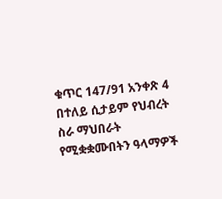ቁጥር 147/91 አንቀጽ 4 በተለይ ሲታይም የህብረት ስራ ማህበራት የሚቋቋሙበትን ዓላማዎች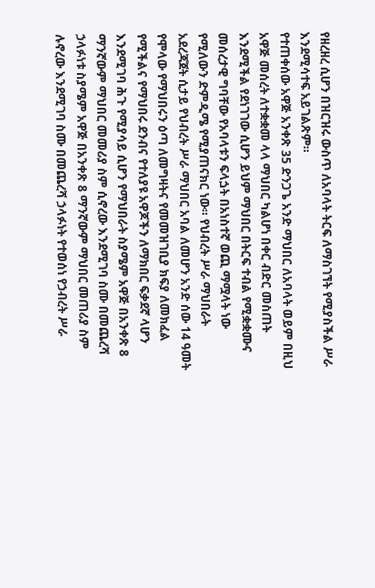የዘረዘረ ሲሆን በዝርዝሩ ውስጥ ለአባላት ትርፍ ለማስገኘት የሚያስችል ሥራ እንደሚሳተፍ አይገልጽም።
የተጠቀሰው አዋጅ አንቀጽ 35 ድንጋጌ አንድ ማህበር ለአባላት ወይም በዚህ አዋጅ መሰረት ለተቋቋመ ላላ ማህበር ካልሆነ በቀር ብድር መስጠት እንደሚችል የደነገገው ሲሆን ይህም ማህበር በትርፍ ተብል የሚቋቋሙና መሰረታዊ ግባቸው የአባላቱን ፍላጏት በአነስተኛ ወጪ ማሟላት ነው የሚለውን ድምዲሜ የሚያጠናክር ነው። የህብረት ሥራ ማህበራት አደረጃጀት ሲታይ የህብረት ሥራ ማህበር አባል ለመሆን አንድ ሰው 14 ዓመት የሞላው የማህበሩን ዕጣ ለመግዛትና የመመዝገቢያ ክፍያ ለመክፈል የሚችልና የማህበሩ ደንብና የተለያዩ አዋጆችን ለማክበር ፍቃደኛ ላሆን እንደሚገባ ሕጉ የሚያሳይ ሲሆን የማህበራት ስያሜም አዋጅ በአንቀጽ 8 ማንኛውም ማህበር መመሪያ ስም ሲኖረው እንደሚገባ ስሙ በመጨረሻ ኃላፉነቱ ስያሜም አዋጅ በአንቀጽ 8 ማንኛውም ማህበር መጠሪያ ስም ሉኖረው እንደሚገባ ስሙ በመጨረሻ ኃላፉነት የተወሰነ የኃብረት ሥራ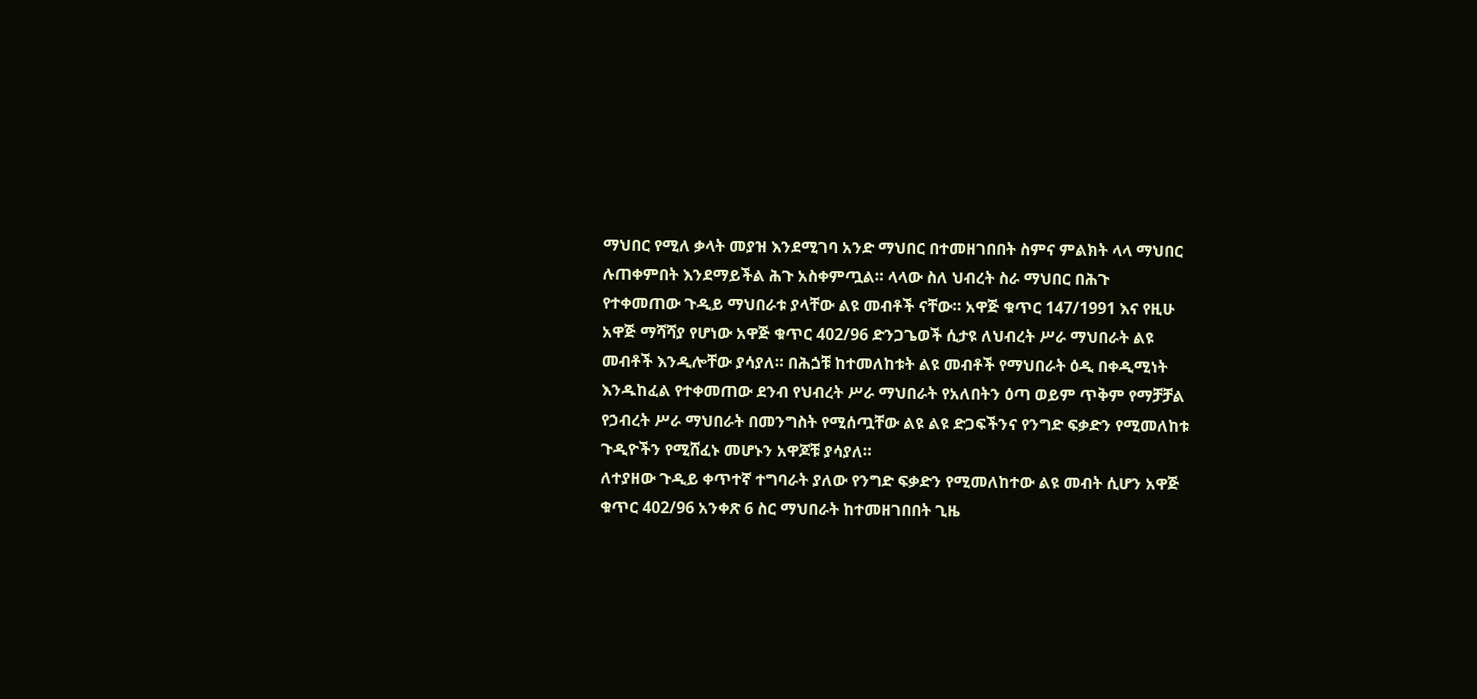ማህበር የሚለ ቃላት መያዝ እንደሚገባ አንድ ማህበር በተመዘገበበት ስምና ምልክት ላላ ማህበር ሉጠቀምበት እንደማይችል ሕጉ አስቀምጧል። ላላው ስለ ህብረት ስራ ማህበር በሕጉ የተቀመጠው ጉዲይ ማህበራቱ ያላቸው ልዩ መብቶች ናቸው። አዋጅ ቁጥር 147/1991 እና የዚሁ አዋጅ ማሻሻያ የሆነው አዋጅ ቁጥር 402/96 ድንጋጌወች ሲታዩ ለህብረት ሥራ ማህበራት ልዩ መብቶች እንዲሎቸው ያሳያለ። በሕጏቹ ከተመለከቱት ልዩ መብቶች የማህበራት ዕዲ በቀዲሚነት እንዱከፈል የተቀመጠው ደንብ የህብረት ሥራ ማህበራት የአለበትን ዕጣ ወይም ጥቅም የማቻቻል የኃብረት ሥራ ማህበራት በመንግስት የሚሰጧቸው ልዩ ልዩ ድጋፍችንና የንግድ ፍቃድን የሚመለከቱ ጉዲዮችን የሚሸፈኑ መሆኑን አዋጆቹ ያሳያለ።
ለተያዘው ጉዲይ ቀጥተኛ ተግባራት ያለው የንግድ ፍቃድን የሚመለከተው ልዩ መብት ሲሆን አዋጅ ቁጥር 402/96 አንቀጽ 6 ስር ማህበራት ከተመዘገበበት ጊዜ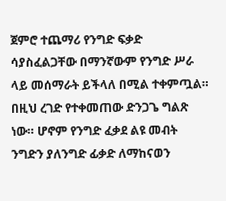ጀምሮ ተጨማሪ የንግድ ፍቃድ ሳያስፈልጋቸው በማንኛውም የንግድ ሥራ ላይ መሰማራት ይችላለ በሚል ተቀምጧል።
በዚህ ረገድ የተቀመጠው ድንጋጌ ግልጽ ነው። ሆኖም የንግድ ፈቃደ ልዩ መብት ንግድን ያለንግድ ፊቃድ ለማከናወን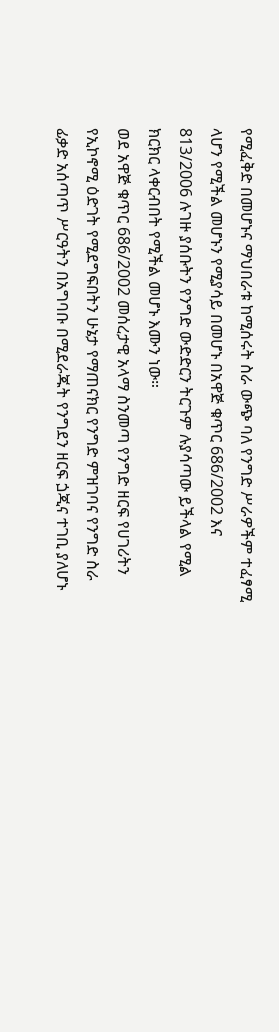የሚፈቅድ በመሆኑና ማህበራቱ ከሚሰሩት ስራ ውጭ ባለ የንግድ ሥራዎችም ተፈፃሚ ላሆን የሚችል መሆኑን የሚያሳይ በመሆኑ በአዋጅ ቁጥር 686/2002 እና 813/2006 ሉገዙ ያሰቡትን የንግድ ውድድርን ትርጉም ሉያሳጣው ይችላል የሚል ክርክር ላቀርብበት የሚችል መሆኑ እሙን ነው።
ወደ አዋጅ ቁጥር 686/2002 መሰረታዊ አላማ ስንመጣ የንግድ ዘርፍ የሀገሪትን የኢኮኖሚ ዕድገት የሚደግፍበትን ሁኔታ የማጠናክር የንግድ ምዝገባና የንግድ ስራ ፊቃድ አሰጣጥ ሥርዓትን በአግባቡ በሚደራጁት የንግደን ዘርፍ ጏጂና ተገቢ ያለሆኑ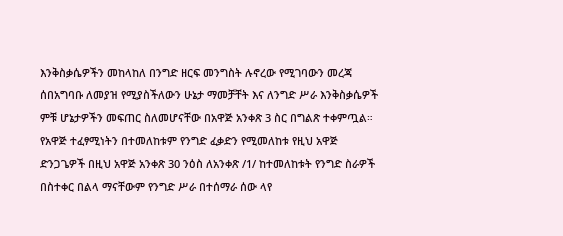እንቅስቃሴዎችን መከላከለ በንግድ ዘርፍ መንግስት ሉኖረው የሚገባውን መረጃ ሰበአግባቡ ለመያዝ የሚያስችለውን ሁኔታ ማመቻቸት እና ለንግድ ሥራ እንቅስቃሴዎች ምቹ ሆኔታዎችን መፍጠር ስለመሆናቸው በአዋጅ አንቀጽ 3 ስር በግልጽ ተቀምጧል። የአዋጅ ተፈፃሚነትን በተመለከቱም የንግድ ፈቃድን የሚመለከቱ የዚህ አዋጅ ድንጋጌዎች በዚህ አዋጅ አንቀጽ 30 ንዕስ ለአንቀጽ /1/ ከተመለከቱት የንግድ ስራዎች በስተቀር በልላ ማናቸውም የንግድ ሥራ በተሰማራ ሰው ላየ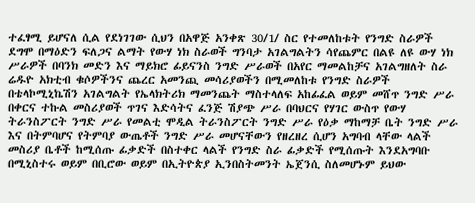ተፈፃሚ ይሆናለ ሲል የደነገገው ሲህን በአዋጅ አንቀጽ 30/1/ ስር የተመለከቱት የንግድ ስራዎች ደግሞ በማዕድን ፍለጋና ልማት የውሃ ነክ ስራወች ግንባታ አገልግልትን ሳየጨምር በልዩ ለዩ ውሃ ነክ ሥራዎች በባንክ መድን እና ማይክሮ ፊይናንስ ንግድ ሥራወች በአየር ማመልከቻና አገልግዘለት ስራ ሬዱዮ አክቲብ ቁሶዎችንና ጨረር አመንጪ መሳሪያወችን በሚመለከቱ የንግድ ስራዎች በቴላኮሚኒኬሽን አገልግልት የኤላክትሪክ ማመንጨት ማስተላለፍ አከፊፈል ወይም መሸጥ ንግድ ሥራ በቀርና ተኩል መስሪያወች ጥገና እድሳትና ፈንጅ ሽያጭ ሥራ በባህርና የሃገር ውስጥ የውሃ ትራንስፖርት ንግድ ሥራ የመልቲ ሞዲል ትራንስፖርት ንግድ ሥራ የዕቃ ማከማቻ ቤት ንግድ ሥራ እና በትምባሆና የትምባያ ውጤቶች ንግድ ሥራ መሆናቸውን የዘረዘረ ሲሆን አግባብ ላቸው ላልች መስሪያ ቤቶች ከሚሰጡ ፊቃድች በስተቀር ላልች የንግድ ስራ ፊቃድች የሚሰጡት እንደአግባቡ በሚኒስተሩ ወይም በቢሮው ወይም በኢትዮጵያ ኢንበስትመንት ኤጀንሲ ስለመሆኑም ይህው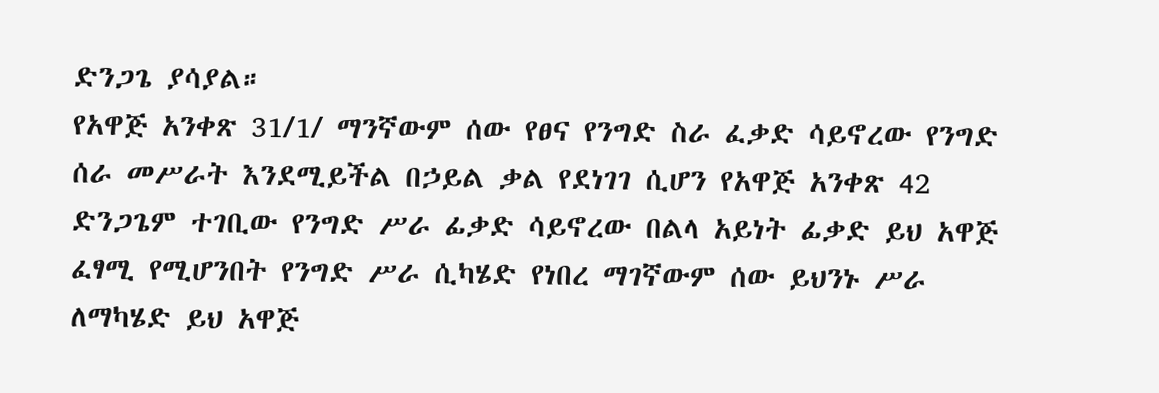ድንጋጌ ያሳያል።
የአዋጅ አንቀጽ 31/1/ ማንኛውም ሰው የፀና የንግድ ስራ ፈቃድ ሳይኖረው የንግድ ሰራ መሥራት እንደሚይችል በኃይል ቃል የደነገገ ሲሆን የአዋጅ አንቀጽ 42 ድንጋጌም ተገቢው የንግድ ሥራ ፊቃድ ሳይኖረው በልላ አይነት ፊቃድ ይህ አዋጅ ፈፃሚ የሚሆንበት የንግድ ሥራ ሲካሄድ የነበረ ማገኛውም ሰው ይህንኑ ሥራ ለማካሄድ ይህ አዋጅ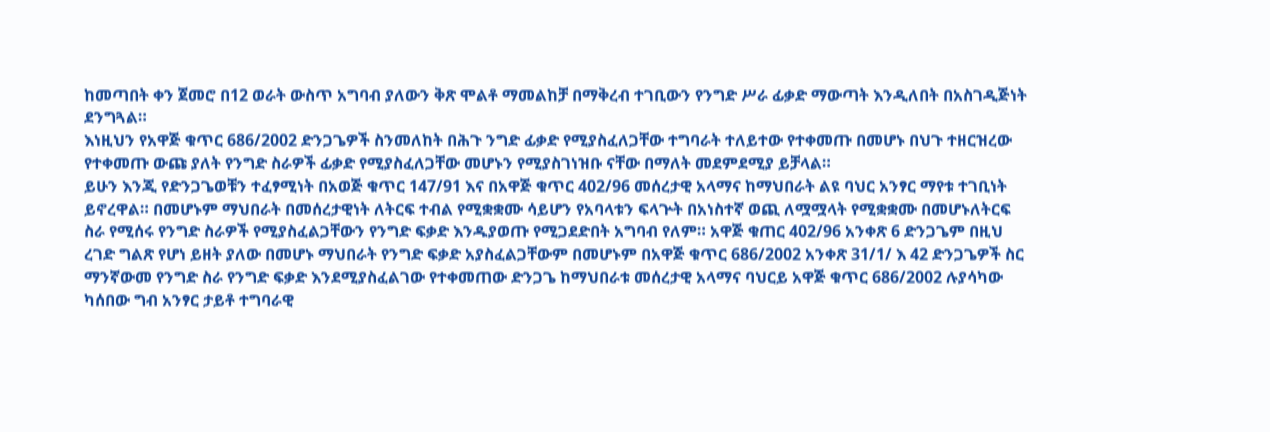ከመጣበት ቀን ጀመሮ በ12 ወራት ውስጥ አግባብ ያለውን ቅጽ ሞልቶ ማመልከቻ በማቅረብ ተገቢውን የንግድ ሥራ ፊቃድ ማውጣት እንዲለበት በአስገዲጅነት ደንግጓል።
እነዚህን የአዋጅ ቁጥር 686/2002 ድንጋጌዎች ስንመለከት በሕጉ ንግድ ፊቃድ የሚያስፈለጋቸው ተግባራት ተለይተው የተቀመጡ በመሆኑ በህጉ ተዘርዝረው የተቀመጡ ውጩ ያለት የንግድ ስራዎች ፊቃድ የሚያስፈለጋቸው መሆኑን የሚያስገነዝቡ ናቸው በማለት መደምደሚያ ይቻላል።
ይሁን እንጂ የድንጋጌወቹን ተፈፃሚነት በአወጅ ቁጥር 147/91 እና በአዋጅ ቁጥር 402/96 መሰረታዊ አላማና ከማህበራት ልዩ ባህር አንፃር ማየቱ ተገቢነት ይኖረዋል። በመሆኑም ማህበራት በመሰረታዊነት ለትርፍ ተብል የሚቋቋሙ ሳይሆን የአባላቱን ፍላጕት በአነስተኛ ወጪ ለሟሟላት የሚቋቋሙ በመሆኑለትርፍ ስራ የሚሰሩ የንግድ ስራዎች የሚያስፈልጋቸውን የንግድ ፍቃድ እንዱያወጡ የሚጋደድበት አግባብ የለም። አዋጅ ቁጠር 402/96 አንቀጽ 6 ድንጋጌም በዚህ ረገድ ግልጽ የሆነ ይዘት ያለው በመሆኑ ማህበራት የንግድ ፍቃድ አያስፈልጋቸውም በመሆኑም በአዋጅ ቁጥር 686/2002 አንቀጽ 31/1/ እ 42 ድንጋጌዎች ስር ማንኛውመ የንግድ ስራ የንግድ ፍቃድ እንደሚያስፈልገው የተቀመጠው ድንጋጌ ከማህበራቱ መሰረታዊ አላማና ባህርይ አዋጅ ቁጥር 686/2002 ሉያሳካው ካሰበው ግብ አንፃር ታይቶ ተግባራዊ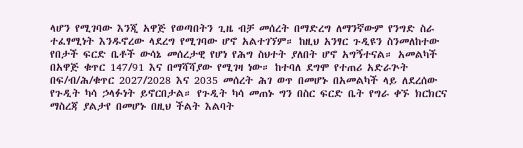ላሆን የሚገባው እንጂ አዋጅ የወጣበትን ጊዜ ብቻ መሰረት በማድረግ ለማንኛውም የንግድ ስራ ተፈፃሚነት እንዱኖረው ላደረግ የሚገባው ሆኖ አልተገኘም። ከዚህ አንፃር ጉዲዩን ስንመለከተው የበታች ፍርድ ቤቶች ውሳኔ መሰረታዊ የሆነ የሕግ ስህተት ያለበት ሆኖ አግኝተናል። አመልካች በአዋጅ ቁጥር 147/91 እና በማሻሻያው የሚገዛ ነው። ከተባለ ደግሞ የተጠሪ አድራጕት በፍ/ብ/ሕ/ቁጥር 2027/2028 እና 2035 መሰረት ሕገ ወጥ በመሆኑ በአመልካች ላይ ለደረሰው የጉዲት ካሳ ኃላፉነት ይኖርበታል። የጉዲት ካሳ መጠኑ ግን በስር ፍርድ ቤት የግራ ቀኙ ክርክርና ማስረጃ ያልታየ በመሆኑ በዚህ ችልት እልባት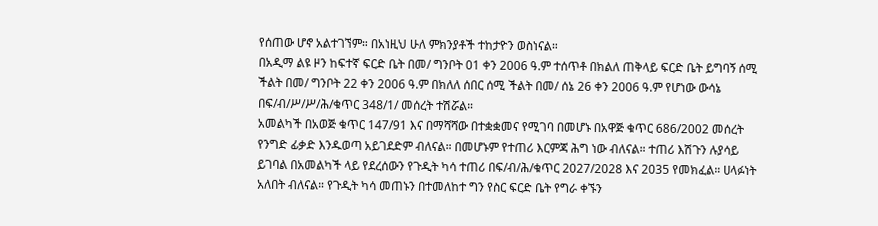የሰጠው ሆኖ አልተገኘም። በአነዚህ ሁለ ምክንያቶች ተከታዮን ወስነናል።
በአዲማ ልዩ ዞን ከፍተኛ ፍርድ ቤት በመ/ ግንቦት 01 ቀን 2006 ዓ.ም ተሰጥቶ በክልለ ጠቅላይ ፍርድ ቤት ይግባኝ ሰሚ ችልት በመ/ ግንቦት 22 ቀን 2006 ዓ.ም በክለለ ሰበር ሰሚ ችልት በመ/ ሰኔ 26 ቀን 2006 ዓ.ም የሆነው ውሳኔ በፍ/ብ/ሥ/ሥ/ሕ/ቁጥር 348/1/ መሰረት ተሽሯል።
አመልካች በአወጅ ቁጥር 147/91 እና በማሻሻው በተቋቋመና የሚገባ በመሆኑ በአዋጅ ቁጥር 686/2002 መሰረት የንግድ ፊቃድ እንዱወጣ አይገደድም ብለናል። በመሆኑም የተጠሪ እርምጃ ሕግ ነው ብለናል። ተጠሪ እሽጉን ሉያሳይ ይገባል በአመልካች ላይ የደረሰውን የጉዲት ካሳ ተጠሪ በፍ/ብ/ሕ/ቁጥር 2027/2028 እና 2035 የመክፈል። ሀላፉነት አለበት ብለናል። የጉዲት ካሳ መጠኑን በተመለከተ ግን የስር ፍርድ ቤት የግራ ቀኙን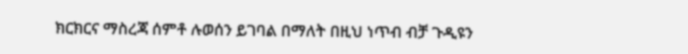ክርክርና ማስረጃ ሰምቶ ሉወሰን ይገባል በማለት በዚህ ነጥብ ብቻ ጉዲዩን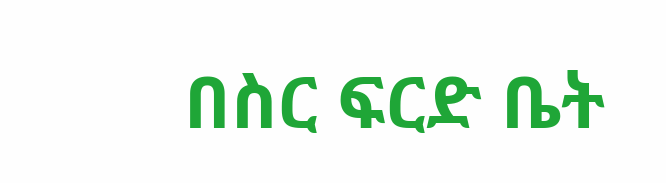በስር ፍርድ ቤት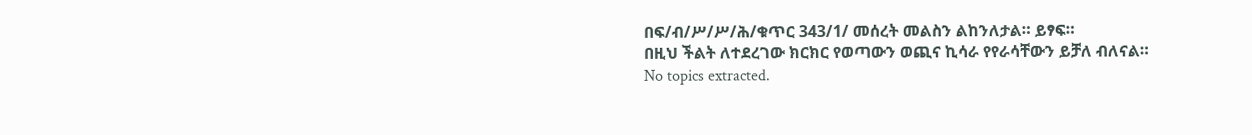በፍ/ብ/ሥ/ሥ/ሕ/ቁጥር 343/1/ መሰረት መልስን ልከንለታል። ይፃፍ።
በዚህ ችልት ለተደረገው ክርክር የወጣውን ወጪና ኪሳራ የየራሳቸውን ይቻለ ብለናል።
No topics extracted.